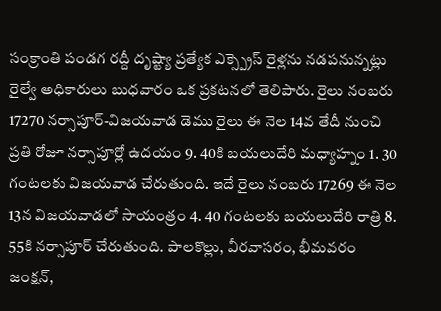సంక్రాంతి పండగ రద్దీ దృష్ట్యా ప్రత్యేక ఎక్స్ప్రెస్ రైళ్లను నడపనున్నట్లు రైల్వే అధికారులు బుధవారం ఒక ప్రకటనలో తెలిపారు. రైలు నంబరు 17270 నర్సాపూర్-విజయవాడ డెము రైలు ఈ నెల 14వ తేదీ నుంచి ప్రతి రోజూ నర్సాపూర్లో ఉదయం 9. 40కి బయలుదేరి మధ్యాహ్నం 1. 30 గంటలకు విజయవాడ చేరుతుంది. ఇదే రైలు నంబరు 17269 ఈ నెల 13న విజయవాడలో సాయంత్రం 4. 40 గంటలకు బయలుదేరి రాత్రి 8. 55కి నర్సాపూర్ చేరుతుంది. పాలకొల్లు, వీరవాసరం, భీమవరం జంక్షన్,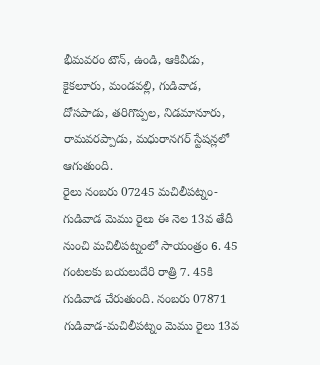భీమవరం టౌన్, ఉండి, ఆకివీడు, కైకలూరు, మండవల్లి, గుడివాడ, దోసపాడు, తరిగొప్పల, నిడమానూరు, రామవరప్పాడు, మధురానగర్ స్టేషన్లలో ఆగుతుంది.
రైలు నంబరు 07245 మచిలీపట్నం-గుడివాడ మెము రైలు ఈ నెల 13వ తేదీ నుంచి మచిలీపట్నంలో సాయంత్రం 6. 45 గంటలకు బయలుదేరి రాత్రి 7. 45కి గుడివాడ చేరుతుంది. నంబరు 07871 గుడివాడ-మచిలీపట్నం మెము రైలు 13వ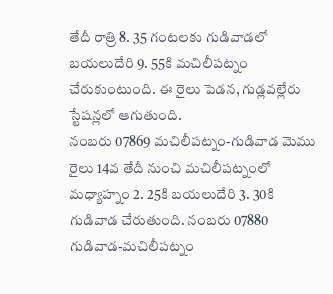తేదీ రాత్రి 8. 35 గంటలకు గుడివాడలో బయలుదేరి 9. 55కి మచిలీపట్నం చేరుకుంటుంది. ఈ రైలు పెడన, గుడ్లవల్లేరు స్టేషన్లలో ఆగుతుంది.
నంబరు 07869 మచిలీపట్నం-గుడివాడ మెము రైలు 14వ తేదీ నుంచి మచిలీపట్నంలో మధ్యాహ్నం 2. 25కి బయలుదేరి 3. 30కి గుడివాడ చేరుతుంది. నంబరు 07880 గుడివాడ-మచిలీపట్నం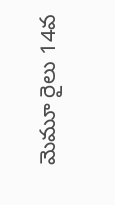మెమూ రైలు 14వ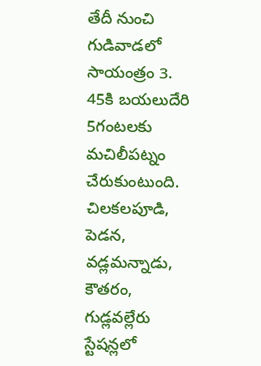తేదీ నుంచి గుడివాడలో సాయంత్రం 3. 45కి బయలుదేరి 5గంటలకు మచిలీపట్నం చేరుకుంటుంది. చిలకలపూడి, పెడన, వడ్లమన్నాడు, కౌతరం, గుడ్లవల్లేరు స్టేషన్లలో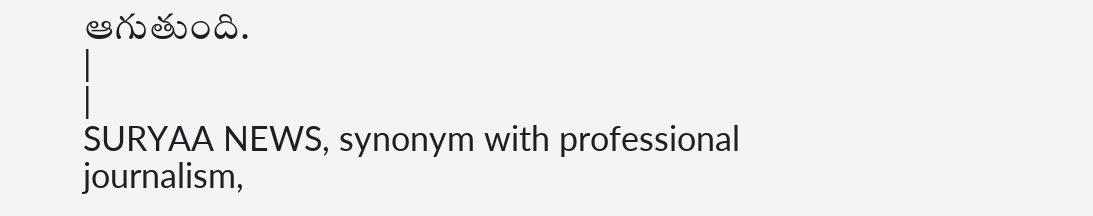ఆగుతుంది.
|
|
SURYAA NEWS, synonym with professional journalism,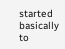started basically to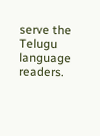serve the Telugu language readers.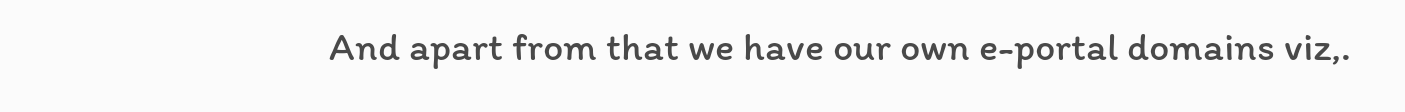And apart from that we have our own e-portal domains viz,.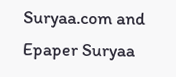Suryaa.com and Epaper Suryaa